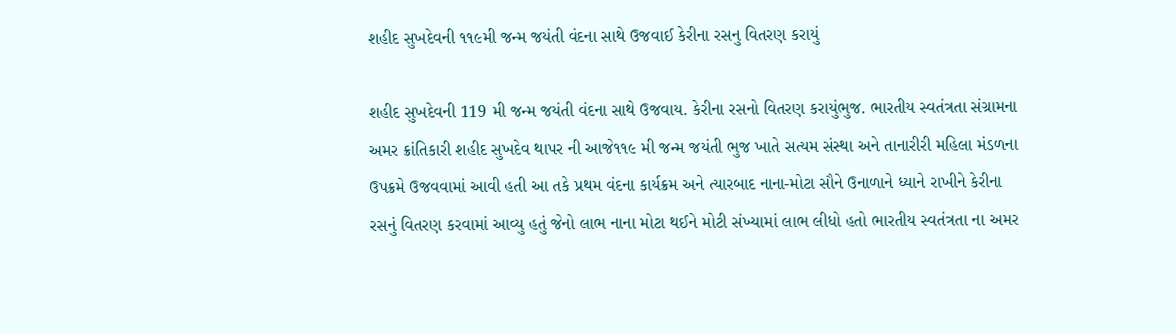શહીદ સુખદેવની ૧૧૯મી જન્મ જયંતી વંદના સાથે ઉજવાઈ કેરીના રસનુ વિતરણ કરાયું

શહીદ સુખદેવની 119 મી જન્મ જયંતી વંદના સાથે ઉજવાય. કેરીના રસનો વિતરણ કરાયુંભુજ. ભારતીય સ્વતંત્રતા સંગ્રામના અમર ક્રાંતિકારી શહીદ સુખદેવ થાપર ની આજે૧૧૯ મી જન્મ જયંતી ભુજ ખાતે સત્યમ સંસ્થા અને તાનારીરી મહિલા મંડળના ઉપક્રમે ઉજવવામાં આવી હતી આ તકે પ્રથમ વંદના કાર્યક્રમ અને ત્યારબાદ નાના-મોટા સૌને ઉનાળાને ધ્યાને રાખીને કેરીના રસનું વિતરણ કરવામાં આવ્યુ હતું જેનો લાભ નાના મોટા થઈને મોટી સંખ્યામાં લાભ લીધો હતો ભારતીય સ્વતંત્રતા ના અમર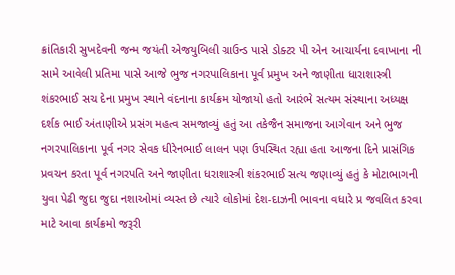ક્રાંતિકારી સુખદેવની જન્મ જયંતી એજયુબિલી ગ્રાઉન્ડ પાસે ડોક્ટર પી એન આચાર્યના દવાખાના ની સામે આવેલી પ્રતિમા પાસે આજે ભુજ નગરપાલિકાના પૂર્વ પ્રમુખ અને જાણીતા ધારાશાસ્ત્રી શંકરભાઈ સચ દેના પ્રમુખ સ્થાને વંદનાના કાર્યક્રમ યોજાયો હતો આરંભે સત્યમ સંસ્થાના અધ્યક્ષ દર્શક ભાઈ અંતાણીએ પ્રસંગ મહત્વ સમજાવ્યું હતું આ તકેજૈન સમાજના આગેવાન અને ભુજ નગરપાલિકાના પૂર્વ નગર સેવક ધીરેનભાઈ લાલન પણ ઉપસ્થિત રહ્યા હતા આજના દિને પ્રાસંગિક પ્રવચન કરતા પૂર્વ નગરપતિ અને જાણીતા ધરાશાસ્ત્રી શંકરભાઈ સત્ય જણાવ્યું હતું કે મોટાભાગની યુવા પેઢી જુદા જુદા નશાઓમાં વ્યસ્ત છે ત્યારે લોકોમાં દેશ-દાઝની ભાવના વધારે પ્ર જવલિત કરવા માટે આવા કાર્યક્રમો જરૂરી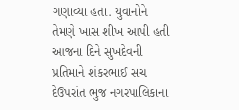ગણાવ્યા હતા. યુવાનોને તેમણે ખાસ શીખ આપી હતી આજના દિને સુખદેવની પ્રતિમાને શંકરભાઈ સચ દેઉપરાંત ભુજ નગરપાલિકાના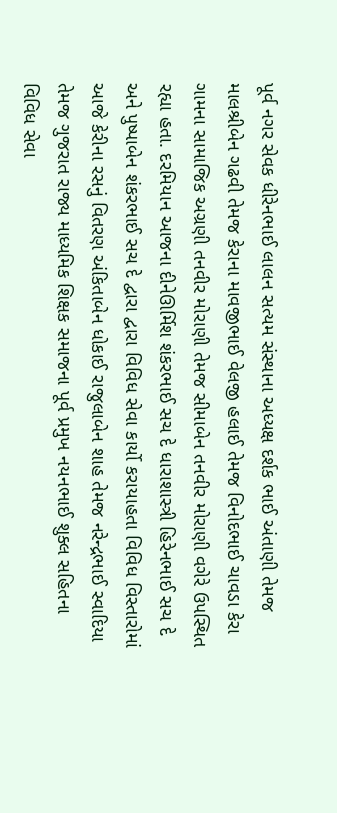પૂર્વ નગર સેવક ધીરેનભાઈ લાલન સત્યમ સંસ્થાના અધ્યક્ષ દર્શક ભાઈ અંતાણી તેમજ માલશ્રીબેન ગઢવી તેમજ કેરાના માવજીભાઈ વેલજી હલાઈ તેમજ વિનોદભાઈ ચાવડા કેરા ગામના સામાજિક અગ્રણી તનવીર મોરાણી તેમજ સીમાબેન તનવીર મોરાણી વગેરે ઉપસ્થિત રહ્યા હતા. દરમિયાન આજના દીનેઊર્મિશ શંકરભાઈ સચ દે ધારાશાસ્ત્રી હિરેનભાઈ સચ દે અને પુષ્પાબેન શંકરભાઈ સચ દે દ્વારા દ્વારા વિવિધ સેવા કાર્યો કરાયાહતા વિવિધ વિસ્તારોમાં આજે કેરીના રસનું વિતરણ અંકિતાબેન ધોકાઈ રાજુલાબેન શાહ તેમજ નરેન્દ્રભાઈ સ્વાદિયા તેમજ ગુજરાત રાજ્ય માધ્યમિક શિક્ષક સમાજના પૂર્વ પ્રમુખ નયનભાઈ શુક્લ સહિતના વિવિધ સેવા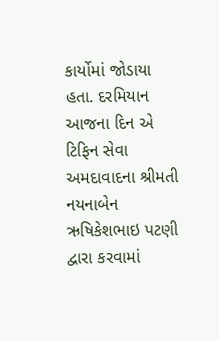કાર્યોમાં જોડાયા હતા. દરમિયાન આજના દિન એ ટિફિન સેવા અમદાવાદના શ્રીમતી નયનાબેન ઋષિકેશભાઇ પટણી દ્વારા કરવામાં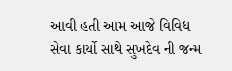આવી હતી આમ આજે વિવિધ સેવા કાર્યો સાથે સુખદેવ ની જન્મ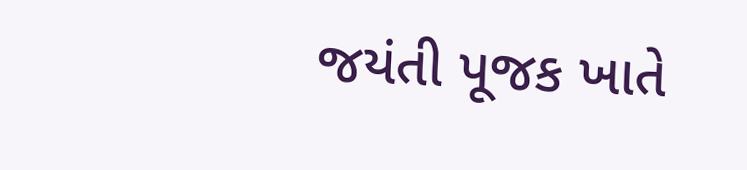જયંતી પૂજક ખાતે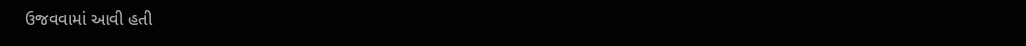ઉજવવામાં આવી હતી